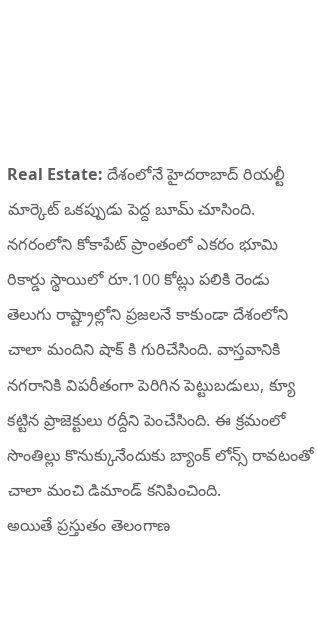Real Estate: దేశంలోనే హైదరాబాద్ రియల్టీ మార్కెట్ ఒకప్పుడు పెద్ద బూమ్ చూసింది. నగరంలోని కోకాపేట్ ప్రాంతంలో ఎకరం భూమి రికార్డు స్థాయిలో రూ.100 కోట్లు పలికి రెండు తెలుగు రాష్ట్రాల్లోని ప్రజలనే కాకుండా దేశంలోని చాలా మందిని షాక్ కి గురిచేసింది. వాస్తవానికి నగరానికి విపరీతంగా పెరిగిన పెట్టుబడులు, క్యూ కట్టిన ప్రాజెక్టులు రద్దీని పెంచేసింది. ఈ క్రమంలో సొంతిల్లు కొనుక్కునేందుకు బ్యాంక్ లోన్స్ రావటంతో చాలా మంచి డిమాండ్ కనిపించింది.
అయితే ప్రస్తుతం తెలంగాణ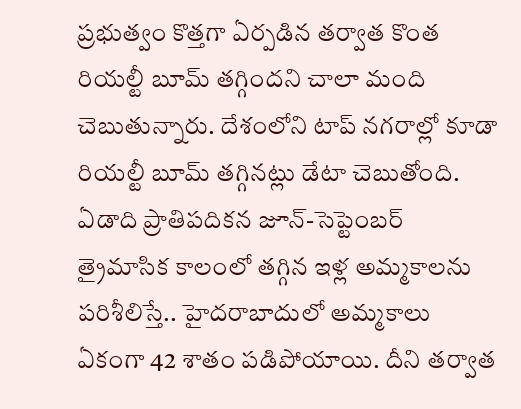ప్రభుత్వం కొత్తగా ఏర్పడిన తర్వాత కొంత రియల్టీ బూమ్ తగ్గిందని చాలా మంది చెబుతున్నారు. దేశంలోని టాప్ నగరాల్లో కూడా రియల్టీ బూమ్ తగ్గినట్లు డేటా చెబుతోంది. ఏడాది ప్రాతిపదికన జూన్-సెప్టెంబర్ త్రైమాసిక కాలంలో తగ్గిన ఇళ్ల అమ్మకాలను పరిశీలిస్తే.. హైదరాబాదులో అమ్మకాలు ఏకంగా 42 శాతం పడిపోయాయి. దీని తర్వాత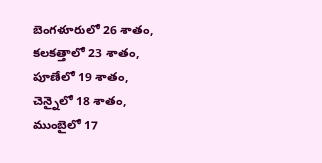బెంగళూరులో 26 శాతం, కలకత్తాలో 23 శాతం, పూణేలో 19 శాతం, చెన్నైలో 18 శాతం, ముంబైలో 17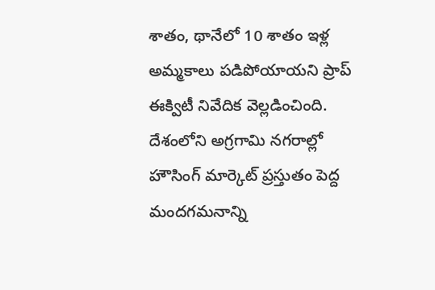శాతం, థానేలో 10 శాతం ఇళ్ల అమ్మకాలు పడిపోయాయని ప్రాప్ ఈక్విటీ నివేదిక వెల్లడించింది. దేశంలోని అగ్రగామి నగరాల్లో హౌసింగ్ మార్కెట్ ప్రస్తుతం పెద్ద మందగమనాన్ని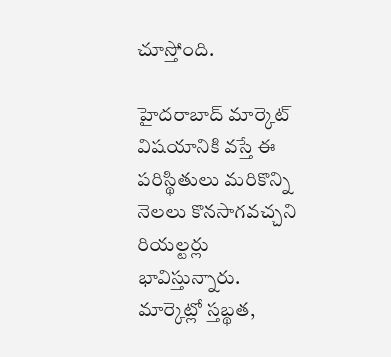చూస్తోంది.

హైదరాబాద్ మార్కెట్ విషయానికి వస్తే ఈ పరిస్థితులు మరికొన్ని నెలలు కొనసాగవచ్చని రియల్టర్లు భావిస్తున్నారు. మార్కెట్లో స్తబ్థత,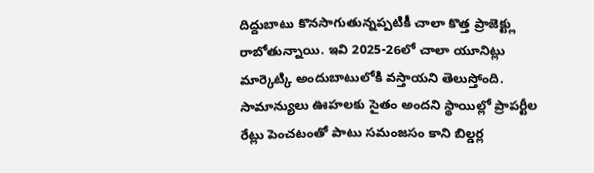దిద్దుబాటు కొనసాగుతున్నప్పటికీ చాలా కొత్త ప్రాజెక్ట్లు రాబోతున్నాయి. ఇవి 2025-26లో చాలా యూనిట్లు మార్కెట్కి అందుబాటులోకి వస్తాయని తెలుస్తోంది. సామాన్యులు ఊహలకు సైతం అందని స్థాయిల్లో ప్రాపర్టీల రేట్లు పెంచటంతో పాటు సమంజసం కాని బిల్డర్ల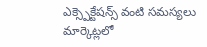ఎక్స్పెక్టేషన్స్ వంటి సమస్యలు మార్కెట్లలో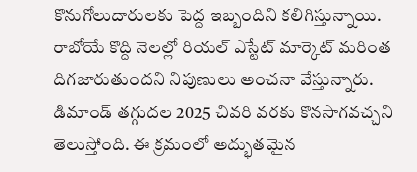కొనుగోలుదారులకు పెద్ద ఇబ్బందిని కలిగిస్తున్నాయి. రాబోయే కొద్ది నెలల్లో రియల్ ఎస్టేట్ మార్కెట్ మరింత దిగజారుతుందని నిపుణులు అంచనా వేస్తున్నారు.
డిమాండ్ తగ్గుదల 2025 చివరి వరకు కొనసాగవచ్చని తెలుస్తోంది. ఈ క్రమంలో అద్భుతమైన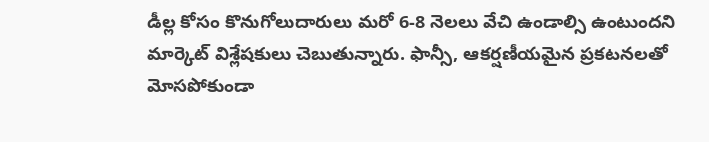డీల్ల కోసం కొనుగోలుదారులు మరో 6-8 నెలలు వేచి ఉండాల్సి ఉంటుందని మార్కెట్ విశ్లేషకులు చెబుతున్నారు. ఫాన్సీ, ఆకర్షణీయమైన ప్రకటనలతో మోసపోకుండా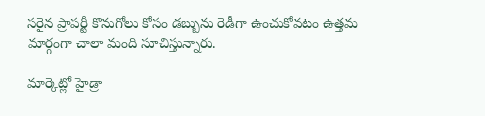సరైన ప్రాపర్టీ కొనుగోలు కోసం డబ్బును రెడీగా ఉంచుకోవటం ఉత్తమ మార్గంగా చాలా మంది సూచిస్తున్నారు.

మార్కెట్లో హైడ్రా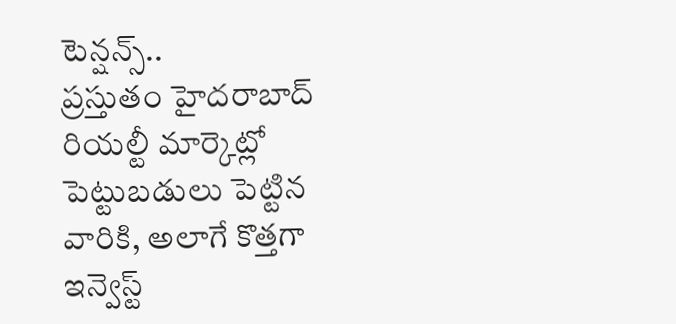టెన్షన్స్..
ప్రస్తుతం హైదరాబాద్ రియల్టీ మార్కెట్లో పెట్టుబడులు పెట్టిన వారికి, అలాగే కొత్తగా ఇన్వెస్ట్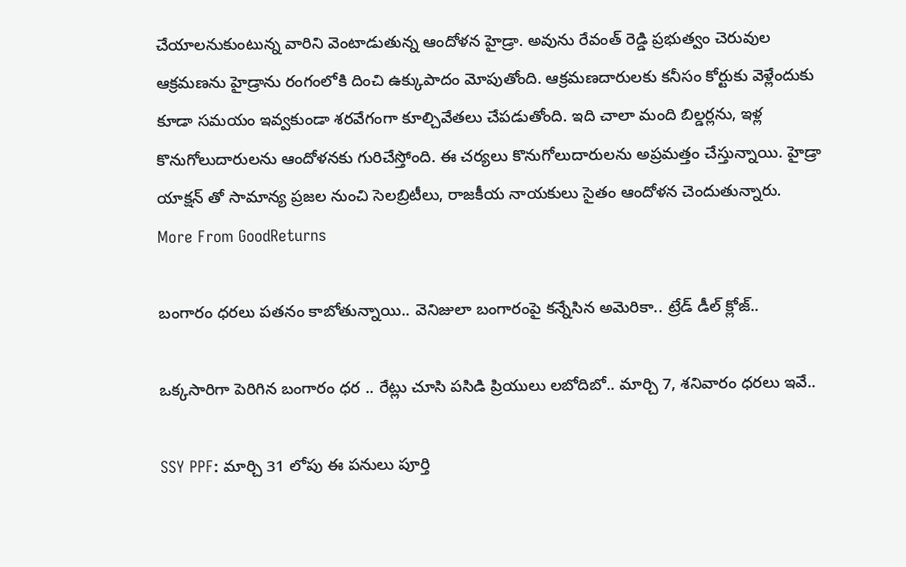చేయాలనుకుంటున్న వారిని వెంటాడుతున్న ఆందోళన హైడ్రా. అవును రేవంత్ రెడ్డి ప్రభుత్వం చెరువుల ఆక్రమణను హైడ్రాను రంగంలోకి దించి ఉక్కుపాదం మోపుతోంది. ఆక్రమణదారులకు కనీసం కోర్టుకు వెళ్లేందుకు కూడా సమయం ఇవ్వకుండా శరవేగంగా కూల్చివేతలు చేపడుతోంది. ఇది చాలా మంది బిల్డర్లను, ఇళ్ల కొనుగోలుదారులను ఆందోళనకు గురిచేస్తోంది. ఈ చర్యలు కొనుగోలుదారులను అప్రమత్తం చేస్తున్నాయి. హైడ్రా యాక్షన్ తో సామాన్య ప్రజల నుంచి సెలబ్రిటీలు, రాజకీయ నాయకులు సైతం ఆందోళన చెందుతున్నారు.
More From GoodReturns

బంగారం ధరలు పతనం కాబోతున్నాయి.. వెనిజులా బంగారంపై కన్నేసిన అమెరికా.. ట్రేడ్ డీల్ క్లోజ్..

ఒక్కసారిగా పెరిగిన బంగారం ధర .. రేట్లు చూసి పసిడి ప్రియులు లబోదిబో.. మార్చి 7, శనివారం ధరలు ఇవే..

SSY PPF: మార్చి 31 లోపు ఈ పనులు పూర్తి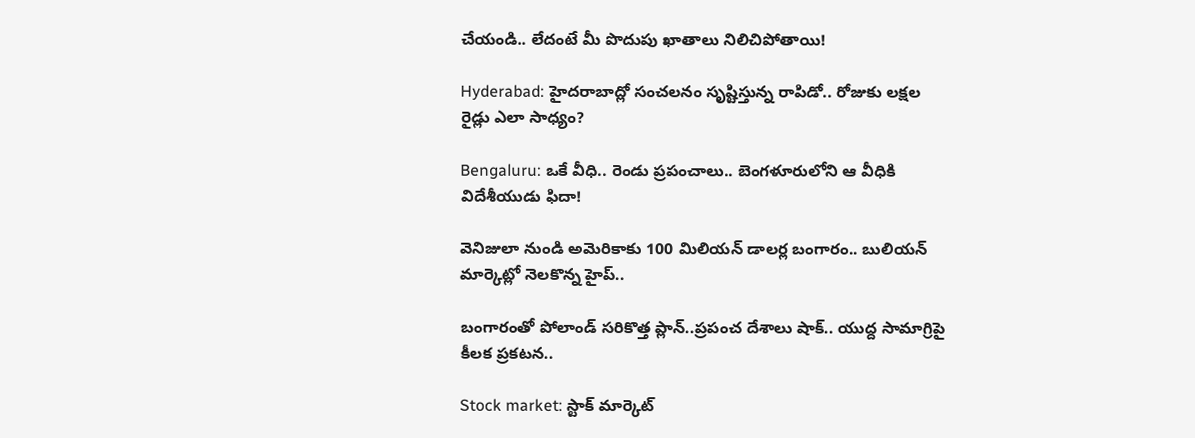చేయండి.. లేదంటే మీ పొదుపు ఖాతాలు నిలిచిపోతాయి!

Hyderabad: హైదరాబాద్లో సంచలనం సృష్టిస్తున్న రాపిడో.. రోజుకు లక్షల రైడ్లు ఎలా సాధ్యం?

Bengaluru: ఒకే వీధి.. రెండు ప్రపంచాలు.. బెంగళూరులోని ఆ వీధికి విదేశీయుడు ఫిదా!

వెనిజులా నుండి అమెరికాకు 100 మిలియన్ డాలర్ల బంగారం.. బులియన్ మార్కెట్లో నెలకొన్న హైప్..

బంగారంతో పోలాండ్ సరికొత్త ప్లాన్..ప్రపంచ దేశాలు షాక్.. యుద్ద సామాగ్రిపై కీలక ప్రకటన..

Stock market: స్టాక్ మార్కెట్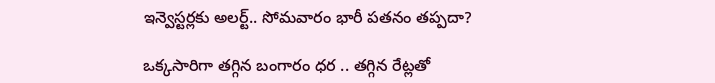ఇన్వెస్టర్లకు అలర్ట్.. సోమవారం భారీ పతనం తప్పదా?

ఒక్కసారిగా తగ్గిన బంగారం ధర .. తగ్గిన రేట్లతో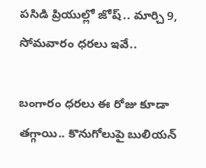పసిడి ప్రియుల్లో జోష్.. మార్చి 9, సోమవారం ధరలు ఇవే..

బంగారం ధరలు ఈ రోజు కూడా తగ్గాయి.. కొనుగోలుపై బులియన్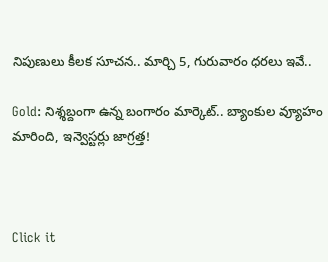నిపుణులు కీలక సూచన.. మార్చి 5, గురువారం ధరలు ఇవే..

Gold: నిశ్శబ్దంగా ఉన్న బంగారం మార్కెట్.. బ్యాంకుల వ్యూహం మారింది, ఇన్వెస్టర్లు జాగ్రత్త!



Click it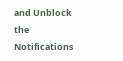and Unblock the Notifications